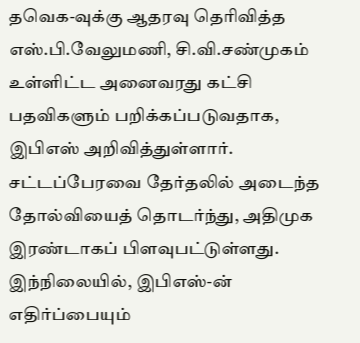தவெக-வுக்கு ஆதரவு தெரிவித்த எஸ்.பி.வேலுமணி, சி.வி.சண்முகம் உள்ளிட்ட அனைவரது கட்சி பதவிகளும் பறிக்கப்படுவதாக, இபிஎஸ் அறிவித்துள்ளார்.
சட்டப்பேரவை தேர்தலில் அடைந்த தோல்வியைத் தொடர்ந்து, அதிமுக இரண்டாகப் பிளவுபட்டுள்ளது. இந்நிலையில், இபிஎஸ்-ன் எதிர்ப்பையும்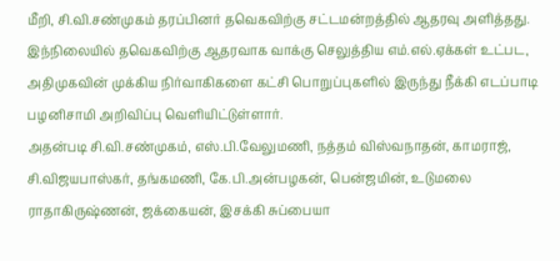மீறி, சி.வி.சண்முகம் தரப்பினர் தவெகவிற்கு சட்டமன்றத்தில் ஆதரவு அளித்தது.
இந்நிலையில் தவெகவிற்கு ஆதரவாக வாக்கு செலுத்திய எம்.எல்.ஏக்கள் உட்பட, அதிமுகவின் முக்கிய நிர்வாகிகளை கட்சி பொறுப்புகளில் இருந்து நீக்கி எடப்பாடி பழனிசாமி அறிவிப்பு வெளியிட்டுள்ளார்.
அதன்படி சி.வி.சண்முகம், எஸ்.பி.வேலுமணி, நத்தம் விஸ்வநாதன், காமராஜ், சி.விஜயபாஸ்கர், தங்கமணி, கே.பி.அன்பழகன், பென்ஜமின், உடுமலை ராதாகிருஷ்ணன், ஜக்கையன், இசக்கி சுப்பையா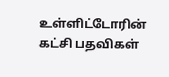உள்ளிட்டோரின் கட்சி பதவிகள்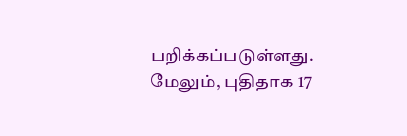பறிக்கப்படுள்ளது. மேலும், புதிதாக 17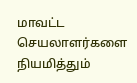மாவட்ட செயலாளர்களை நியமித்தும்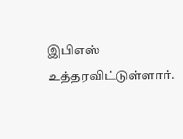இபிஎஸ் உத்தரவிட்டுள்ளார்.